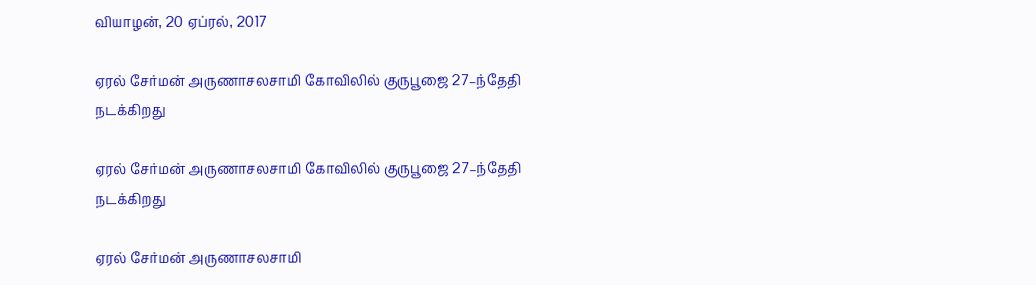வியாழன், 20 ஏப்ரல், 2017

ஏரல் சேர்மன் அருணாசலசாமி கோவிலில் குருபூஜை 27–ந்தேதி நடக்கிறது

ஏரல் சேர்மன் அருணாசலசாமி கோவிலில் குருபூஜை 27–ந்தேதி நடக்கிறது

ஏரல் சேர்மன் அருணாசலசாமி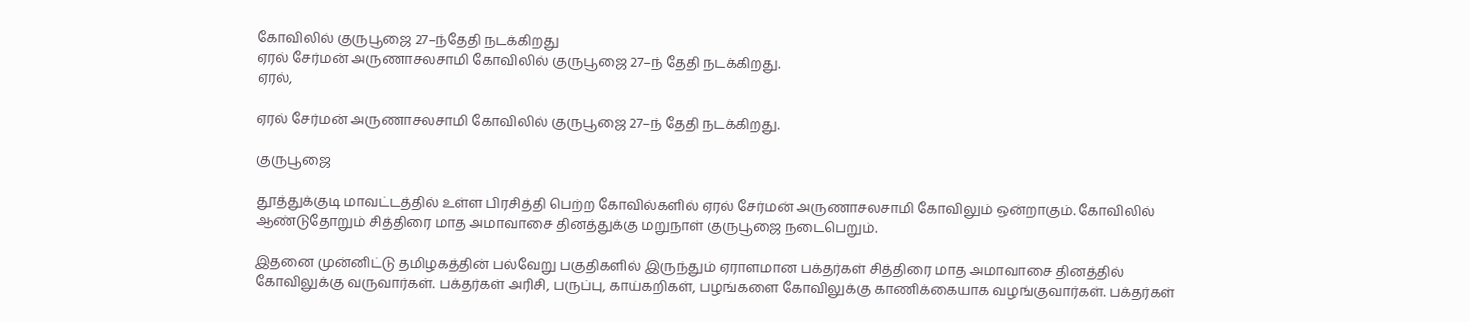கோவிலில் குருபூஜை 27–ந்தேதி நடக்கிறது
ஏரல் சேர்மன் அருணாசலசாமி கோவிலில் குருபூஜை 27–ந் தேதி நடக்கிறது.
ஏரல்,

ஏரல் சேர்மன் அருணாசலசாமி கோவிலில் குருபூஜை 27–ந் தேதி நடக்கிறது.

குருபூஜை

தூத்துக்குடி மாவட்டத்தில் உள்ள பிரசித்தி பெற்ற கோவில்களில் ஏரல் சேர்மன் அருணாசலசாமி கோவிலும் ஒன்றாகும். கோவிலில் ஆண்டுதோறும் சித்திரை மாத அமாவாசை தினத்துக்கு மறுநாள் குருபூஜை நடைபெறும்.

இதனை முன்னிட்டு தமிழகத்தின் பல்வேறு பகுதிகளில் இருந்தும் ஏராளமான பக்தர்கள் சித்திரை மாத அமாவாசை தினத்தில் கோவிலுக்கு வருவார்கள். பக்தர்கள் அரிசி, பருப்பு, காய்கறிகள், பழங்களை கோவிலுக்கு காணிக்கையாக வழங்குவார்கள். பக்தர்கள்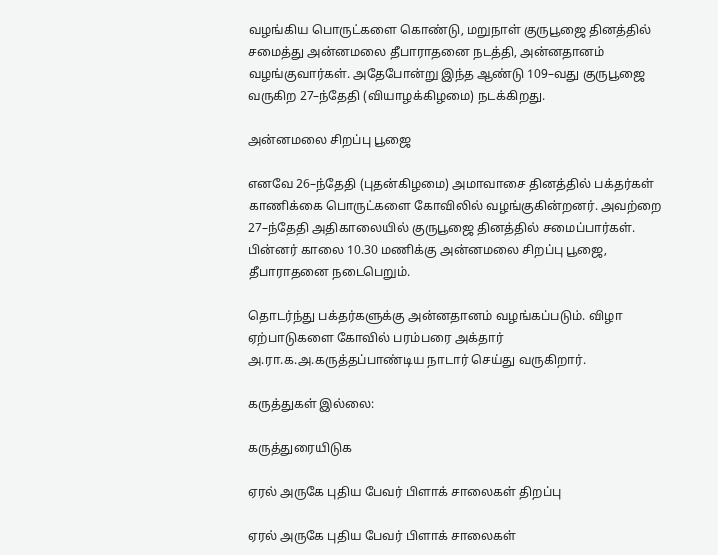வழங்கிய பொருட்களை கொண்டு, மறுநாள் குருபூஜை தினத்தில் சமைத்து அன்னமலை தீபாராதனை நடத்தி, அன்னதானம் வழங்குவார்கள். அதேபோன்று இந்த ஆண்டு 109–வது குருபூஜை வருகிற 27–ந்தேதி (வியாழக்கிழமை) நடக்கிறது.

அன்னமலை சிறப்பு பூஜை

எனவே 26–ந்தேதி (புதன்கிழமை) அமாவாசை தினத்தில் பக்தர்கள் காணிக்கை பொருட்களை கோவிலில் வழங்குகின்றனர். அவற்றை 27–ந்தேதி அதிகாலையில் குருபூஜை தினத்தில் சமைப்பார்கள். பின்னர் காலை 10.30 மணிக்கு அன்னமலை சிறப்பு பூஜை, தீபாராதனை நடைபெறும்.

தொடர்ந்து பக்தர்களுக்கு அன்னதானம் வழங்கப்படும். விழா ஏற்பாடுகளை கோவில் பரம்பரை அக்தார் அ.ரா.க.அ.கருத்தப்பாண்டிய நாடார் செய்து வருகிறார்.

கருத்துகள் இல்லை:

கருத்துரையிடுக

ஏரல் அருகே புதிய பேவர் பிளாக் சாலைகள் திறப்பு

ஏரல் அருகே புதிய பேவர் பிளாக் சாலைகள்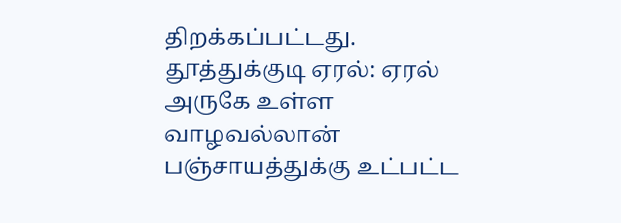திறக்கப்பட்டது. தூத்துக்குடி ஏரல்: ஏரல் அருகே உள்ள வாழவல்லான் பஞ்சாயத்துக்கு உட்பட்ட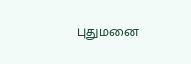புதுமனை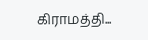கிராமத்தி...